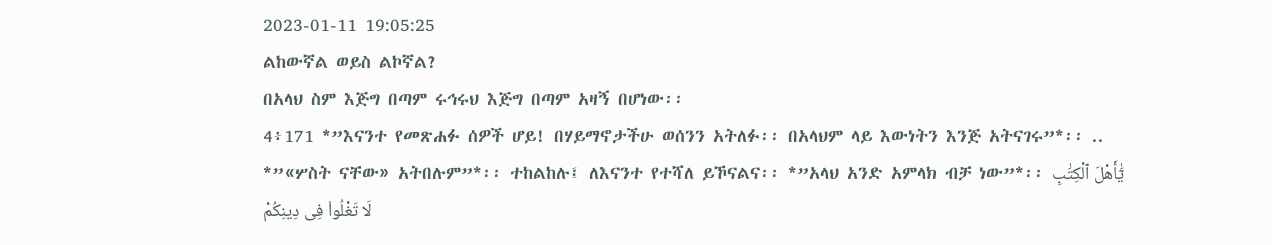2023-01-11 19:05:25
ልከውኛል ወይስ ልኮኛል?
በአላህ ስም እጅግ በጣም ሩኅሩህ እጅግ በጣም አዛኝ በሆነው፡፡
4፥171 *”እናንተ የመጽሐፉ ሰዎች ሆይ! በሃይማኖታችሁ ወሰንን አትለፉ፡፡ በአላህም ላይ እውነትን እንጅ አትናገሩ”*፡፡ .. *”«ሦስት ናቸው» አትበሉም”*፡፡ ተከልከሉ፤ ለእናንተ የተሻለ ይኾናልና፡፡ *”አላህ አንድ አምላክ ብቻ ነው”*፡፡ يَٰٓأَهْلَ ٱلْكِتَٰبِ لَا تَغْلُوا۟ فِى دِينِكُمْ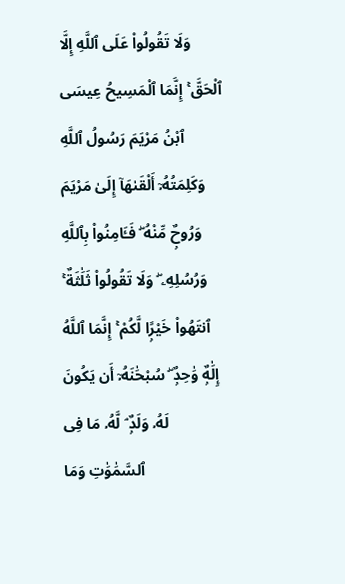وَلَا تَقُولُوا۟ عَلَى ٱللَّهِ إِلَّا ٱلْحَقَّ ۚ إِنَّمَا ٱلْمَسِيحُ عِيسَى ٱبْنُ مَرْيَمَ رَسُولُ ٱللَّهِ وَكَلِمَتُهُۥٓ أَلْقَىٰهَآ إِلَىٰ مَرْيَمَ وَرُوحٌۭ مِّنْهُ ۖ فَـَٔامِنُوا۟ بِٱللَّهِ وَرُسُلِهِۦ ۖ وَلَا تَقُولُوا۟ ثَلَٰثَةٌ ۚ ٱنتَهُوا۟ خَيْرًۭا لَّكُمْ ۚ إِنَّمَا ٱللَّهُ إِلَٰهٌۭ وَٰحِدٌۭ ۖ سُبْحَٰنَهُۥٓ أَن يَكُونَ لَهُۥ وَلَدٌۭ ۘ لَّهُۥ مَا فِى ٱلسَّمَٰوَٰتِ وَمَا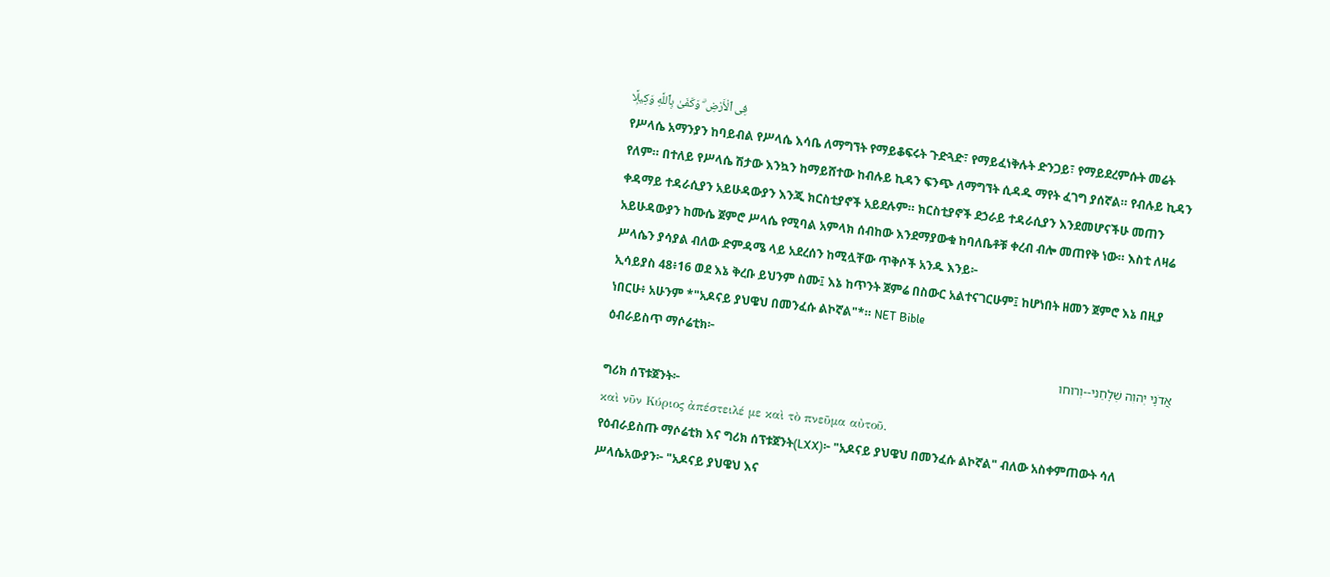فِى ٱلْأَرْضِ ۗ وَكَفَىٰ بِٱللَّهِ وَكِيلًۭا
የሥላሴ አማንያን ከባይብል የሥላሴ እሳቤ ለማግኘት የማይቆፍሩት ጉድጓድ፣ የማይፈነቅሉት ድንጋይ፣ የማይደረምሱት መሬት የለም። በተለይ የሥላሴ ሽታው እንኳን ከማይሸተው ከብሉይ ኪዳን ፍንጭ ለማግኘት ሲዳዱ ማየት ፈገግ ያሰኛል። የብሉይ ኪዳን ቀዳማይ ተዳራሲያን አይሁዳውያን እንጂ ክርስቲያኖች አይደሉም። ክርስቲያኖች ደኃራይ ተዳራሲያን እንደመሆናችሁ መጠን አይሁዳውያን ከሙሴ ጀምሮ ሥላሴ የሚባል አምላክ ሰብከው እንደማያውቁ ከባለቤቶቹ ቀረብ ብሎ መጠየቅ ነው። እስቲ ለዛሬ ሥላሴን ያሳያል ብለው ድምዳሜ ላይ አደረሰን ከሚሏቸው ጥቅሶች አንዱ እንይ፦
ኢሳይያስ 48፥16 ወደ እኔ ቅረቡ ይህንም ስሙ፤ እኔ ከጥንት ጀምሬ በስውር አልተናገርሁም፤ ከሆነበት ዘመን ጀምሮ እኔ በዚያ ነበርሁ፥ አሁንም *"አዶናይ ያህዌህ በመንፈሱ ልኮኛል"*። NET Bible
ዕብራይስጥ ማሶሬቲክ፦
אֲדֹנָי יְהוִה שְׁלָחַנִי--וְרוּחו
ግሪክ ሰፕቱጀንት፦
καὶ νῦν Κύριος ἀπέστειλέ με καὶ τὸ πνεῦμα αὐτοῦ.
የዕብራይስጡ ማሶሬቲክ እና ግሪክ ሰፕቱጀንት(LXX)፦ "አዶናይ ያህዌህ በመንፈሱ ልኮኛል" ብለው አስቀምጠውት ሳለ ሥላሴአውያን፦ "አዶናይ ያህዌህ እና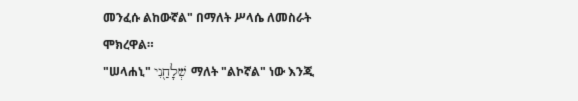መንፈሱ ልከውኛል" በማለት ሥላሴ ለመስራት ሞክረዋል።
"ሠላሐኒ" שְׁלָחַ֖נִי ማለት "ልኮኛል" ነው እንጂ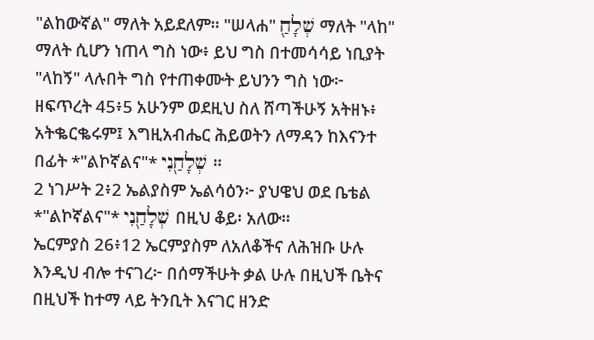"ልከውኛል" ማለት አይደለም። "ሠላሐ" שְׁלָחַ֖ ማለት "ላከ" ማለት ሲሆን ነጠላ ግስ ነው፥ ይህ ግስ በተመሳሳይ ነቢያት "ላከኝ" ላሉበት ግስ የተጠቀሙት ይህንን ግስ ነው፦
ዘፍጥረት 45፥5 አሁንም ወደዚህ ስለ ሸጣችሁኝ አትዘኑ፥ አትቈርቈሩም፤ እግዚአብሔር ሕይወትን ለማዳን ከእናንተ በፊት *"ልኮኛልና"* שְׁלָחַ֖נִי ።
2 ነገሥት 2፥2 ኤልያስም ኤልሳዕን፦ ያህዌህ ወደ ቤቴል *"ልኮኛልና"* שְׁלָחַ֖נִי በዚህ ቆይ፡ አለው።
ኤርምያስ 26፥12 ኤርምያስም ለአለቆችና ለሕዝቡ ሁሉ እንዲህ ብሎ ተናገረ፦ በሰማችሁት ቃል ሁሉ በዚህች ቤትና በዚህች ከተማ ላይ ትንቢት እናገር ዘንድ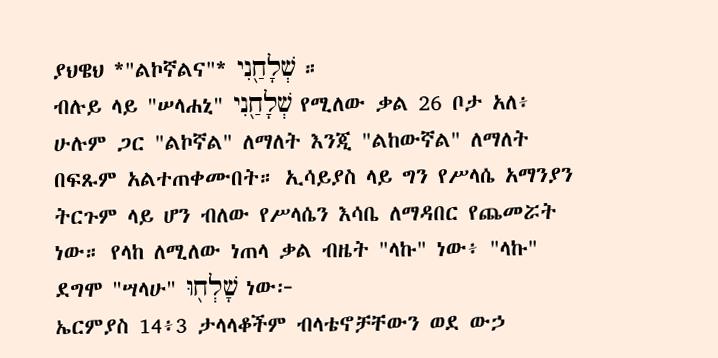ያህዌህ *"ልኮኛልና"* שְׁלָחַ֖נִי ።
ብሉይ ላይ "ሠላሐኒ" שְׁלָחַ֖נִי የሚለው ቃል 26 ቦታ አለ፥ ሁሉም ጋር "ልኮኛል" ለማለት እንጂ "ልከውኛል" ለማለት በፍጹም አልተጠቀሙበት። ኢሳይያስ ላይ ግን የሥላሴ አማንያን ትርጉም ላይ ሆን ብለው የሥላሴን እሳቤ ለማዳበር የጨመሯት ነው። የላከ ለሚለው ነጠላ ቃል ብዜት "ላኩ" ነው፥ "ላኩ" ደግሞ "ሣላሁ" שָׁלְח֖וּ ነው፦
ኤርምያስ 14፥3 ታላላቆችም ብላቴኖቻቸውን ወደ ውኃ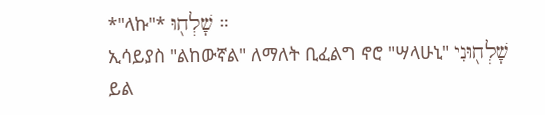*"ላኩ"* שָׁלְח֖וּ ።
ኢሳይያስ "ልከውኛል" ለማለት ቢፈልግ ኖሮ "ሣላሁኒ" שָׁלְח֖וּנִי ይል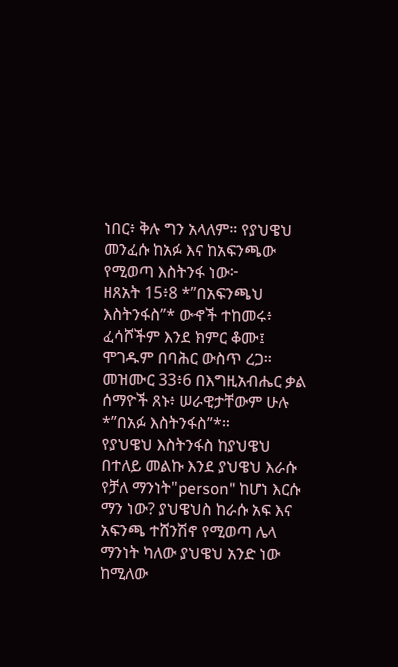ነበር፥ ቅሉ ግን አላለም። የያህዌህ መንፈሱ ከአፉ እና ከአፍንጫው የሚወጣ እስትንፋ ነው፦
ዘጸአት 15፥8 *”በአፍንጫህ እስትንፋስ”* ውኆች ተከመሩ፥ ፈሳሾችም እንደ ክምር ቆሙ፤ ሞገዱም በባሕር ውስጥ ረጋ፡፡
መዝሙር 33፥6 በእግዚአብሔር ቃል ሰማዮች ጸኑ፥ ሠራዊታቸውም ሁሉ *”በአፉ እስትንፋስ”*።
የያህዌህ እስትንፋስ ከያህዌህ በተለይ መልኩ እንደ ያህዌህ እራሱ የቻለ ማንነት"person" ከሆነ እርሱ ማን ነው? ያህዌህስ ከራሱ አፍ እና አፍንጫ ተሸንሽኖ የሚወጣ ሌላ ማንነት ካለው ያህዌህ አንድ ነው ከሚለው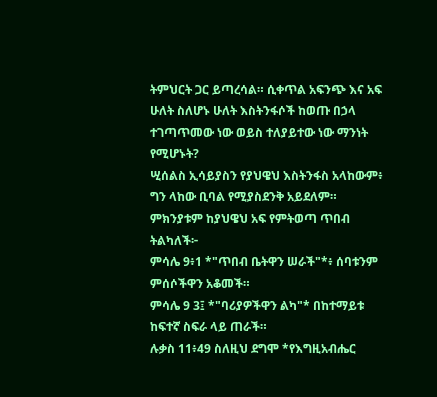ትምህርት ጋር ይጣረሳል። ሲቀጥል አፍንጭ እና አፍ ሁለት ስለሆኑ ሁለት እስትንፋሶች ከወጡ በኃላ ተገጣጥመው ነው ወይስ ተለያይተው ነው ማንነት የሚሆኑት?
ሢሰልስ ኢሳይያስን የያህዌህ እስትንፋስ አላከውም፥ ግን ላከው ቢባል የሚያስደንቅ አይደለም። ምክንያቱም ከያህዌህ አፍ የምትወጣ ጥበብ ትልካለች፦
ምሳሌ 9፥1 *"ጥበብ ቤትዋን ሠራች"*፥ ሰባቱንም ምሰሶችዋን አቆመች።
ምሳሌ 9 3፤ *"ባሪያዎችዋን ልካ"* በከተማይቱ ከፍተኛ ስፍራ ላይ ጠራች።
ሉቃስ 11፥49 ስለዚህ ደግሞ *የእግዚአብሔር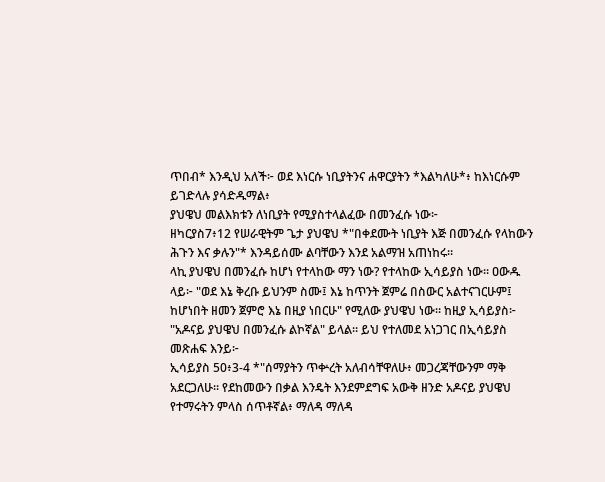ጥበብ* እንዲህ አለች፦ ወደ እነርሱ ነቢያትንና ሐዋርያትን *እልካለሁ*፥ ከእነርሱም ይገድላሉ ያሳድዱማል፥
ያህዌህ መልእክቱን ለነቢያት የሚያስተላልፈው በመንፈሱ ነው፦
ዘካርያስ7፥12 የሠራዊትም ጌታ ያህዌህ *"በቀደሙት ነቢያት እጅ በመንፈሱ የላከውን ሕጉን እና ቃሉን"* እንዳይሰሙ ልባቸውን እንደ አልማዝ አጠነከሩ።
ላኪ ያህዌህ በመንፈሱ ከሆነ የተላከው ማን ነው? የተላከው ኢሳይያስ ነው። ዐውዱ ላይ፦ "ወደ እኔ ቅረቡ ይህንም ስሙ፤ እኔ ከጥንት ጀምሬ በስውር አልተናገርሁም፤ ከሆነበት ዘመን ጀምሮ እኔ በዚያ ነበርሁ" የሚለው ያህዌህ ነው። ከዚያ ኢሳይያስ፦ "አዶናይ ያህዌህ በመንፈሱ ልኮኛል" ይላል። ይህ የተለመደ አነጋገር በኢሳይያስ መጽሐፍ እንይ፦
ኢሳይያስ 50፥3-4 *"ሰማያትን ጥቍረት አለብሳቸዋለሁ፥ መጋረጃቸውንም ማቅ አደርጋለሁ። የደከመውን በቃል እንዴት እንደምደግፍ አውቅ ዘንድ አዶናይ ያህዌህ የተማሩትን ምላስ ሰጥቶኛል፥ ማለዳ ማለዳ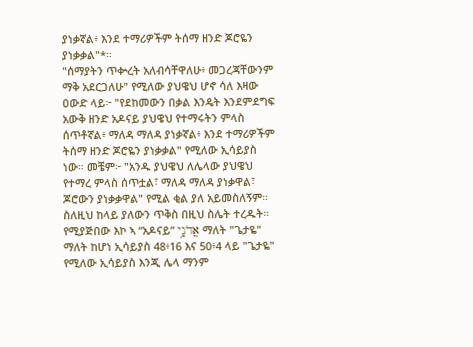ያነቃኛል፥ እንደ ተማሪዎችም ትሰማ ዘንድ ጆሮዬን ያነቃቃል"*።
"ሰማያትን ጥቍረት አለብሳቸዋለሁ፥ መጋረጃቸውንም ማቅ አደርጋለሁ" የሚለው ያህዌህ ሆኖ ሳለ እዛው ዐውድ ላይ፦ "የደከመውን በቃል እንዴት እንደምደግፍ አውቅ ዘንድ አዶናይ ያህዌህ የተማሩትን ምላስ ሰጥቶኛል፥ ማለዳ ማለዳ ያነቃኛል፥ እንደ ተማሪዎችም ትሰማ ዘንድ ጆሮዬን ያነቃቃል" የሚለው ኢሳይያስ ነው። መቼም፦ "አንዱ ያህዌህ ለሌላው ያህዌህ የተማረ ምላስ ሰጥቷል፣ ማለዳ ማለዳ ያነቃዋል፣ ጆሮውን ያነቃቃዋል" የሚል ቂል ያለ አይመስለኝም። ስለዚህ ከላይ ያለውን ጥቅስ በዚህ ስሌት ተረዱት። የሚያጅበው እኮ ኣ “አዶናይ” אֲדֹנָ֥י ማለት "ጌታዬ" ማለት ከሆነ ኢሳይያስ 48፥16 እና 50፥4 ላይ "ጌታዬ" የሚለው ኢሳይያስ እንጂ ሌላ ማንም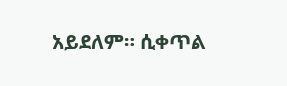አይደለም። ሲቀጥል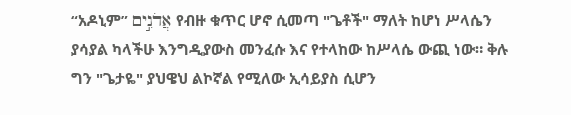“አዶኒም” אֲדֹנִ֣ים የብዙ ቁጥር ሆኖ ሲመጣ "ጌቶች" ማለት ከሆነ ሥላሴን ያሳያል ካላችሁ እንግዲያውስ መንፈሱ እና የተላከው ከሥላሴ ውጪ ነው። ቅሉ ግን "ጌታዬ" ያህዌህ ልኮኛል የሚለው ኢሳይያስ ሲሆን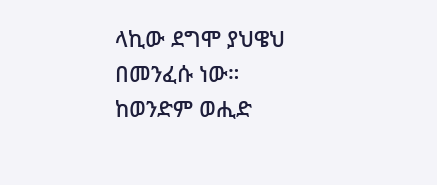ላኪው ደግሞ ያህዌህ በመንፈሱ ነው።
ከወንድም ወሒድ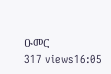ዑመር
317 views16:05